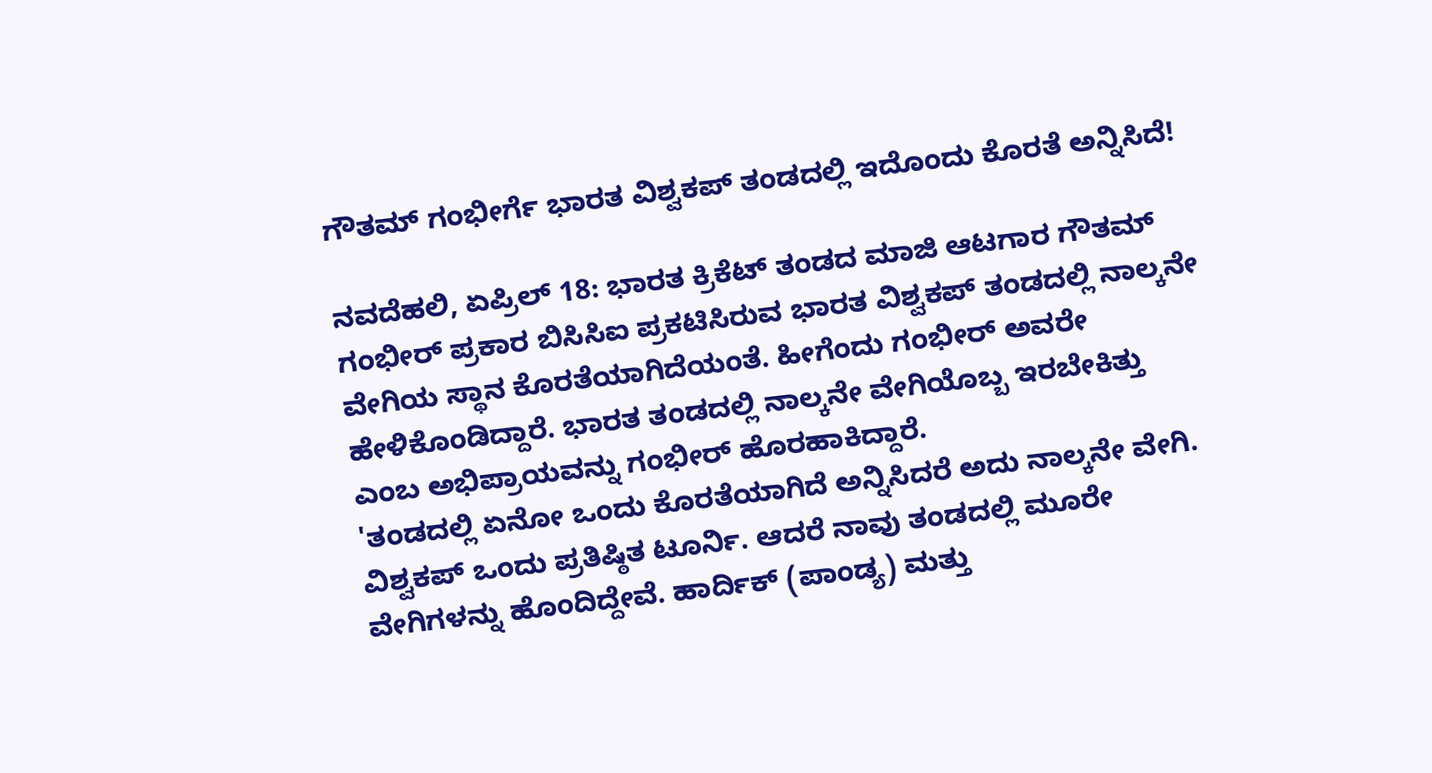ಗೌತಮ್ ಗಂಭೀರ್ಗೆ ಭಾರತ ವಿಶ್ವಕಪ್ ತಂಡದಲ್ಲಿ ಇದೊಂದು ಕೊರತೆ ಅನ್ನಿಸಿದೆ!

ನವದೆಹಲಿ, ಏಪ್ರಿಲ್ 18: ಭಾರತ ಕ್ರಿಕೆಟ್ ತಂಡದ ಮಾಜಿ ಆಟಗಾರ ಗೌತಮ್ ಗಂಭೀರ್ ಪ್ರಕಾರ ಬಿಸಿಸಿಐ ಪ್ರಕಟಿಸಿರುವ ಭಾರತ ವಿಶ್ವಕಪ್ ತಂಡದಲ್ಲಿ ನಾಲ್ಕನೇ ವೇಗಿಯ ಸ್ಥಾನ ಕೊರತೆಯಾಗಿದೆಯಂತೆ. ಹೀಗೆಂದು ಗಂಭೀರ್ ಅವರೇ ಹೇಳಿಕೊಂಡಿದ್ದಾರೆ. ಭಾರತ ತಂಡದಲ್ಲಿ ನಾಲ್ಕನೇ ವೇಗಿಯೊಬ್ಬ ಇರಬೇಕಿತ್ತು ಎಂಬ ಅಭಿಪ್ರಾಯವನ್ನು ಗಂಭೀರ್ ಹೊರಹಾಕಿದ್ದಾರೆ.
'ತಂಡದಲ್ಲಿ ಏನೋ ಒಂದು ಕೊರತೆಯಾಗಿದೆ ಅನ್ನಿಸಿದರೆ ಅದು ನಾಲ್ಕನೇ ವೇಗಿ. ವಿಶ್ವಕಪ್ ಒಂದು ಪ್ರತಿಷ್ಠಿತ ಟೂರ್ನಿ. ಆದರೆ ನಾವು ತಂಡದಲ್ಲಿ ಮೂರೇ ವೇಗಿಗಳನ್ನು ಹೊಂದಿದ್ದೇವೆ. ಹಾರ್ದಿಕ್ (ಪಾಂಡ್ಯ) ಮತ್ತು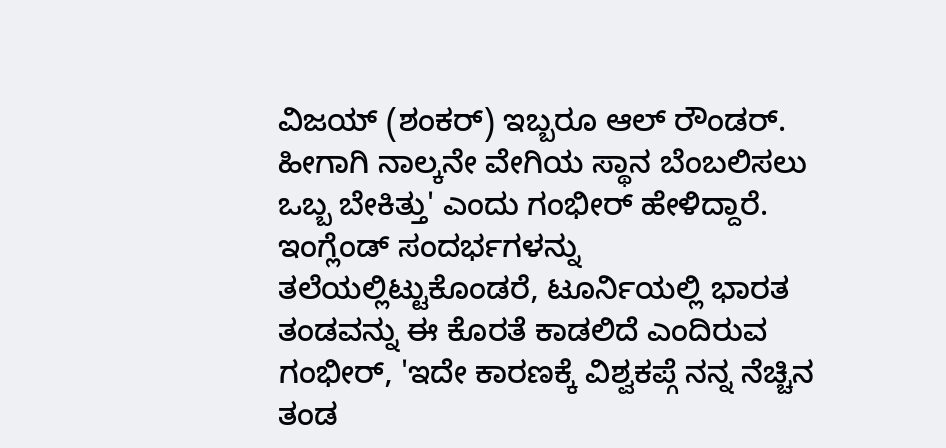ವಿಜಯ್ (ಶಂಕರ್) ಇಬ್ಬರೂ ಆಲ್ ರೌಂಡರ್. ಹೀಗಾಗಿ ನಾಲ್ಕನೇ ವೇಗಿಯ ಸ್ಥಾನ ಬೆಂಬಲಿಸಲು ಒಬ್ಬ ಬೇಕಿತ್ತು' ಎಂದು ಗಂಭೀರ್ ಹೇಳಿದ್ದಾರೆ.
ಇಂಗ್ಲೆಂಡ್ ಸಂದರ್ಭಗಳನ್ನು ತಲೆಯಲ್ಲಿಟ್ಟುಕೊಂಡರೆ, ಟೂರ್ನಿಯಲ್ಲಿ ಭಾರತ ತಂಡವನ್ನು ಈ ಕೊರತೆ ಕಾಡಲಿದೆ ಎಂದಿರುವ ಗಂಭೀರ್, 'ಇದೇ ಕಾರಣಕ್ಕೆ ವಿಶ್ವಕಪ್ಗೆ ನನ್ನ ನೆಚ್ಚಿನ ತಂಡ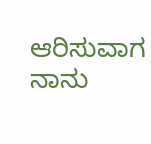ಆರಿಸುವಾಗ ನಾನು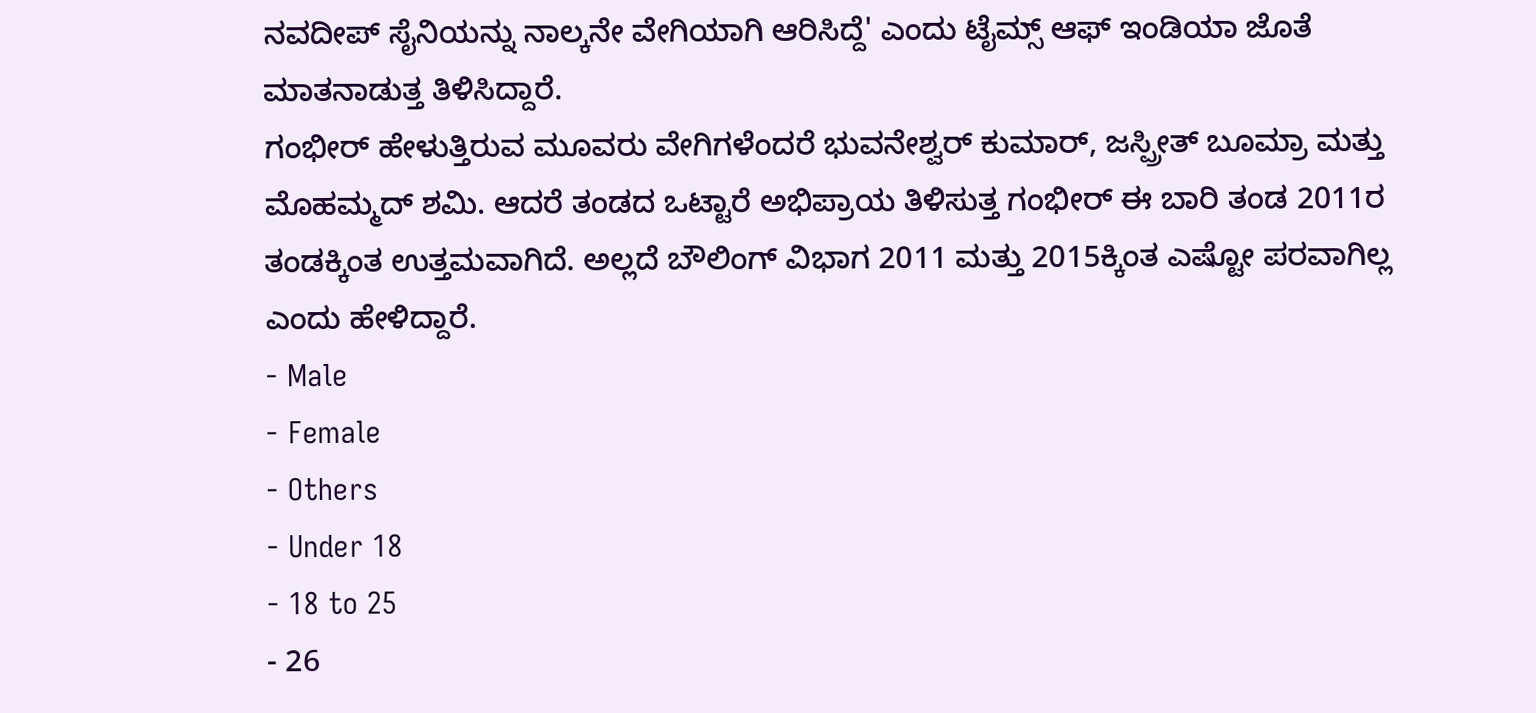ನವದೀಪ್ ಸೈನಿಯನ್ನು ನಾಲ್ಕನೇ ವೇಗಿಯಾಗಿ ಆರಿಸಿದ್ದೆ' ಎಂದು ಟೈಮ್ಸ್ ಆಫ್ ಇಂಡಿಯಾ ಜೊತೆ ಮಾತನಾಡುತ್ತ ತಿಳಿಸಿದ್ದಾರೆ.
ಗಂಭೀರ್ ಹೇಳುತ್ತಿರುವ ಮೂವರು ವೇಗಿಗಳೆಂದರೆ ಭುವನೇಶ್ವರ್ ಕುಮಾರ್, ಜಸ್ಪ್ರೀತ್ ಬೂಮ್ರಾ ಮತ್ತು ಮೊಹಮ್ಮದ್ ಶಮಿ. ಆದರೆ ತಂಡದ ಒಟ್ಟಾರೆ ಅಭಿಪ್ರಾಯ ತಿಳಿಸುತ್ತ ಗಂಭೀರ್ ಈ ಬಾರಿ ತಂಡ 2011ರ ತಂಡಕ್ಕಿಂತ ಉತ್ತಮವಾಗಿದೆ. ಅಲ್ಲದೆ ಬೌಲಿಂಗ್ ವಿಭಾಗ 2011 ಮತ್ತು 2015ಕ್ಕಿಂತ ಎಷ್ಟೋ ಪರವಾಗಿಲ್ಲ ಎಂದು ಹೇಳಿದ್ದಾರೆ.
- Male
- Female
- Others
- Under 18
- 18 to 25
- 26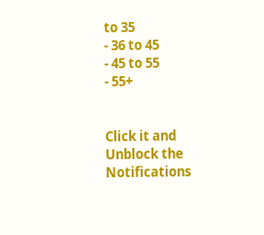to 35
- 36 to 45
- 45 to 55
- 55+


Click it and Unblock the Notifications